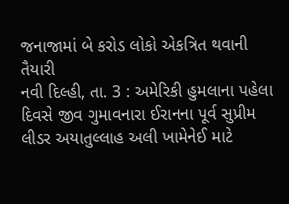જનાજામાં બે કરોડ લોકો એકત્રિત થવાની તૈયારી
નવી દિલ્હી, તા. 3 : અમેરિકી હુમલાના પહેલા દિવસે જીવ ગુમાવનારા ઈરાનના પૂર્વ સુપ્રીમ લીડર અયાતુલ્લાહ અલી ખામેનેઈ માટે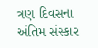ત્રણ દિવસના અંતિમ સંસ્કાર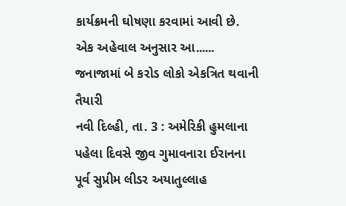કાર્યક્રમની ઘોષણા કરવામાં આવી છે. એક અહેવાલ અનુસાર આ......
જનાજામાં બે કરોડ લોકો એકત્રિત થવાની તૈયારી
નવી દિલ્હી, તા. 3 : અમેરિકી હુમલાના પહેલા દિવસે જીવ ગુમાવનારા ઈરાનના પૂર્વ સુપ્રીમ લીડર અયાતુલ્લાહ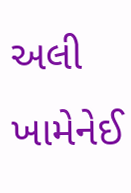અલી ખામેનેઈ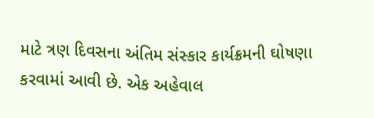માટે ત્રણ દિવસના અંતિમ સંસ્કાર કાર્યક્રમની ઘોષણા કરવામાં આવી છે. એક અહેવાલ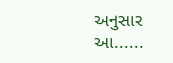અનુસાર આ......